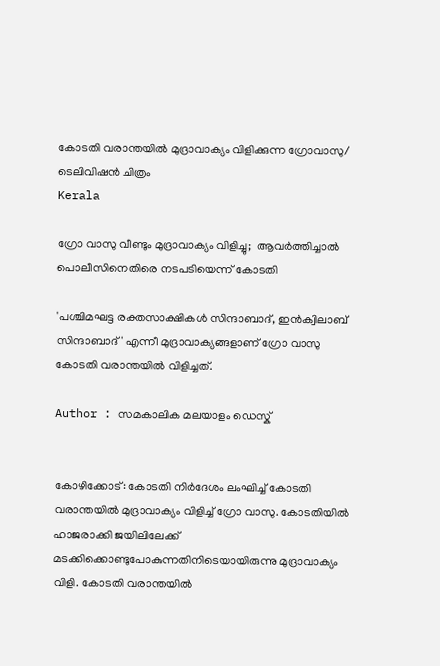കോടതി വരാന്തയില്‍ മുദ്രാവാക്യം വിളിക്കുന്ന ഗ്രോവാസു/ ടെലിവിഷന്‍ ചിത്രം
Kerala

ഗ്രോ വാസു വീണ്ടും മുദ്രാവാക്യം വിളിച്ചു;  ആവര്‍ത്തിച്ചാല്‍ പൊലീസിനെതിരെ നടപടിയെന്ന് കോടതി

'പശ്ചിമഘട്ട രക്തസാക്ഷികള്‍ സിന്ദാബാദ്, ഇന്‍ക്വിലാബ് സിന്ദാബാദ്' എന്നീ മുദ്രാവാക്യങ്ങളാണ് ഗ്രോ വാസു കോടതി വരാന്തയില്‍ വിളിച്ചത്.

Author : സമകാലിക മലയാളം ഡെസ്ക്


കോഴിക്കോട്: കോടതി നിര്‍ദേശം ലംഘിച്ച് കോടതി വരാന്തയില്‍ മുദ്രാവാക്യം വിളിച്ച് ഗ്രോ വാസു. കോടതിയില്‍ ഹാജരാക്കി ജയിലിലേക്ക് മടക്കിക്കൊണ്ടുപോകുന്നതിനിടെയായിരുന്നു മുദ്രാവാക്യം വിളി. കോടതി വരാന്തയില്‍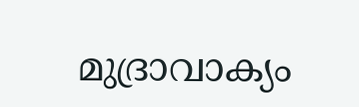മുദ്രാവാക്യം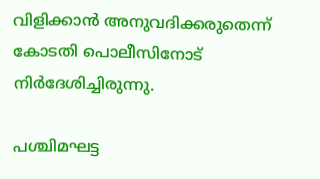വിളിക്കാന്‍ അനുവദിക്കരുതെന്ന് കോടതി പൊലീസിനോട് നിര്‍ദേശിച്ചിരുന്നു.

പശ്ചിമഘട്ട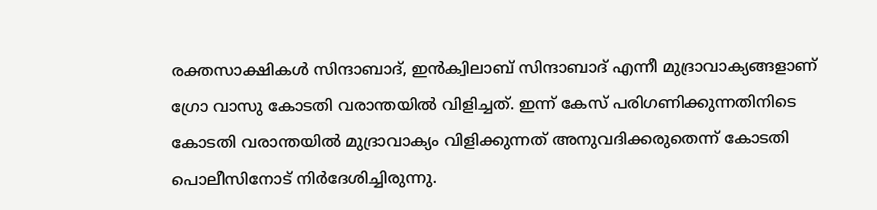രക്തസാക്ഷികള്‍ സിന്ദാബാദ്, ഇന്‍ക്വിലാബ് സിന്ദാബാദ് എന്നീ മുദ്രാവാക്യങ്ങളാണ് ഗ്രോ വാസു കോടതി വരാന്തയില്‍ വിളിച്ചത്. ഇന്ന് കേസ് പരിഗണിക്കുന്നതിനിടെ കോടതി വരാന്തയില്‍ മുദ്രാവാക്യം വിളിക്കുന്നത് അനുവദിക്കരുതെന്ന് കോടതി പൊലീസിനോട് നിര്‍ദേശിച്ചിരുന്നു.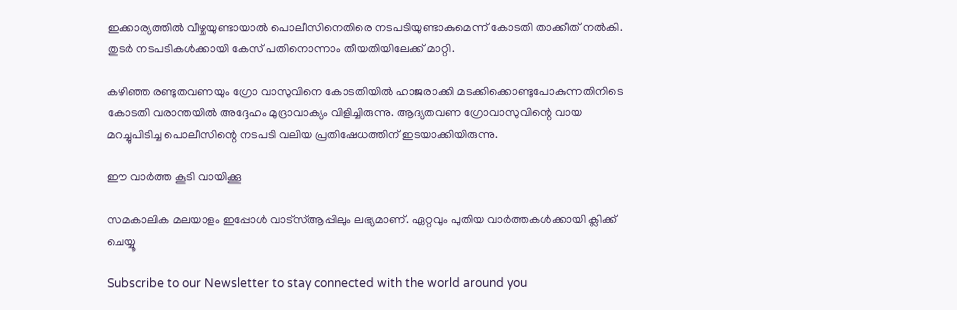ഇക്കാര്യത്തില്‍ വീഴ്ചയുണ്ടായാല്‍ പൊലീസിനെതിരെ നടപടിയുണ്ടാകുമെന്ന് കോടതി താക്കീത് നല്‍കി. തുടര്‍ നടപടികള്‍ക്കായി കേസ് പതിനൊന്നാം തീയതിയിലേക്ക് മാറ്റി.

കഴിഞ്ഞ രണ്ടുതവണയും ഗ്രോ വാസുവിനെ കോടതിയില്‍ ഹാജരാക്കി മടക്കിക്കൊണ്ടുപോകുന്നതിനിടെ കോടതി വരാന്തയില്‍ അദ്ദേഹം മുദ്രാവാക്യം വിളിച്ചിരുന്നു. ആദ്യതവണ ഗ്രോവാസുവിന്റെ വായ മറച്ചുപിടിച്ച പൊലീസിന്റെ നടപടി വലിയ പ്രതിഷേധത്തിന് ഇടയാക്കിയിരുന്നു.

ഈ വാര്‍ത്ത കൂടി വായിക്കൂ

സമകാലിക മലയാളം ഇപ്പോള്‍ വാട്‌സ്ആപ്പിലും ലഭ്യമാണ്. ഏറ്റവും പുതിയ വാര്‍ത്തകള്‍ക്കായി ക്ലിക്ക് ചെയ്യൂ

Subscribe to our Newsletter to stay connected with the world around you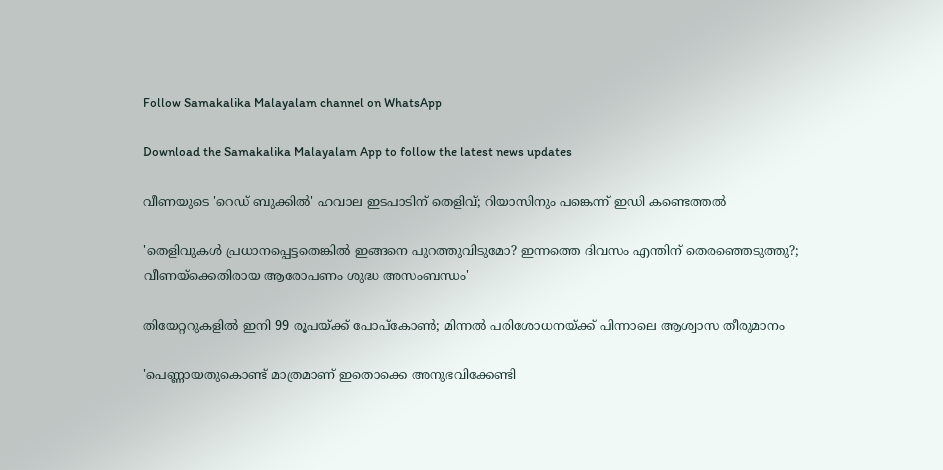Follow Samakalika Malayalam channel on WhatsApp

Download the Samakalika Malayalam App to follow the latest news updates

വീണയുടെ 'റെഡ് ബുക്കില്‍' ഹവാല ഇടപാടിന് തെളിവ്; റിയാസിനും പങ്കെന്ന് ഇഡി കണ്ടെത്തല്‍

'തെളിവുകള്‍ പ്രധാനപ്പെട്ടതെങ്കില്‍ ഇങ്ങനെ പുറത്തുവിടുമോ? ഇന്നത്തെ ദിവസം എന്തിന് തെരഞ്ഞെടുത്തു?; വീണയ്‌ക്കെതിരായ ആരോപണം ശുദ്ധ അസംബന്ധം'

തിയേറ്ററുകളില്‍ ഇനി 99 രൂപയ്ക്ക് പോപ്‌കോണ്‍; മിന്നല്‍ പരിശോധനയ്ക്ക് പിന്നാലെ ആശ്വാസ തീരുമാനം

'പെണ്ണായതുകൊണ്ട് മാത്രമാണ് ഇതൊക്കെ അനുഭവിക്കേണ്ടി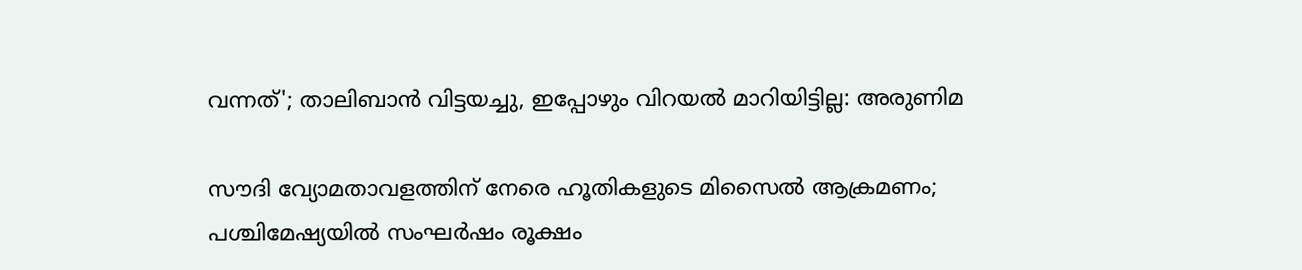വന്നത്'; താലിബാന്‍ വിട്ടയച്ചു, ഇപ്പോഴും വിറയല്‍ മാറിയിട്ടില്ല: അരുണിമ

സൗദി വ്യോമതാവളത്തിന് നേരെ ഹൂതികളുടെ മിസൈല്‍ ആക്രമണം; പശ്ചിമേഷ്യയില്‍ സംഘര്‍ഷം രൂക്ഷം